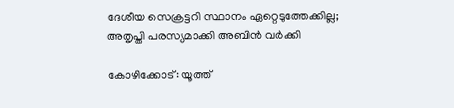ദേശീയ സെക്രട്ടറി സ്ഥാനം ഏറ്റെടുത്തേക്കില്ല; അതൃപ്തി പരസ്യമാക്കി അബിന്‍ വര്‍ക്കി

കോഴിക്കോട്: യൂത്ത്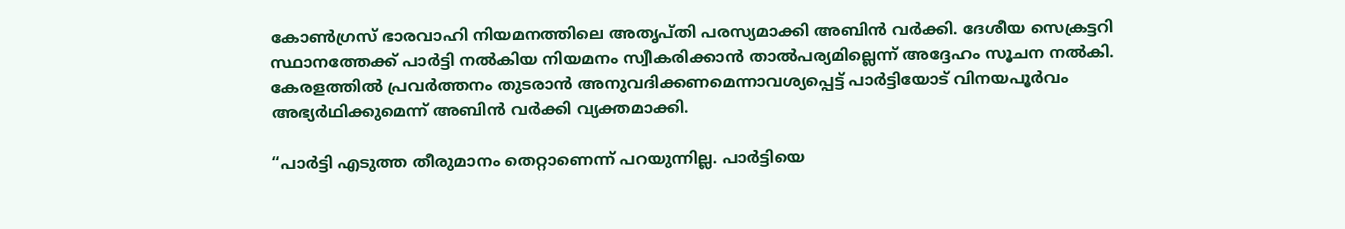കോണ്‍ഗ്രസ് ഭാരവാഹി നിയമനത്തിലെ അതൃപ്തി പരസ്യമാക്കി അബിന്‍ വര്‍ക്കി. ദേശീയ സെക്രട്ടറി സ്ഥാനത്തേക്ക് പാര്‍ട്ടി നല്‍കിയ നിയമനം സ്വീകരിക്കാന്‍ താല്‍പര്യമില്ലെന്ന് അദ്ദേഹം സൂചന നല്‍കി. കേരളത്തില്‍ പ്രവര്‍ത്തനം തുടരാന്‍ അനുവദിക്കണമെന്നാവശ്യപ്പെട്ട് പാര്‍ട്ടിയോട് വിനയപൂര്‍വം അഭ്യര്‍ഥിക്കുമെന്ന് അബിന്‍ വര്‍ക്കി വ്യക്തമാക്കി.

“പാര്‍ട്ടി എടുത്ത തീരുമാനം തെറ്റാണെന്ന് പറയുന്നില്ല. പാര്‍ട്ടിയെ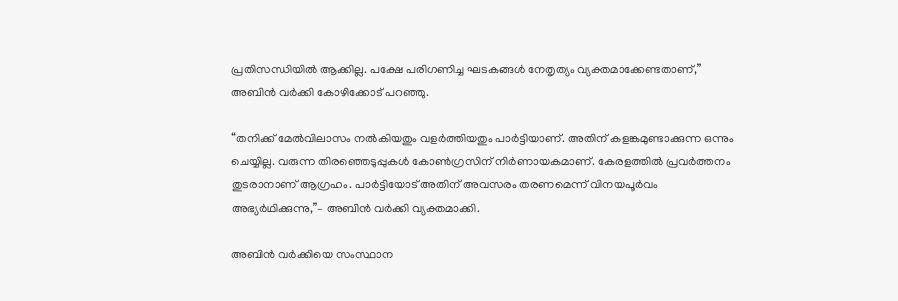പ്രതിസന്ധിയില്‍ ആക്കില്ല. പക്ഷേ പരിഗണിച്ച ഘടകങ്ങള്‍ നേതൃത്യം വ്യക്തമാക്കേണ്ടതാണ്,” അബിന്‍ വര്‍ക്കി കോഴിക്കോട് പറഞ്ഞു.

“തനിക്ക് മേല്‍വിലാസം നല്‍കിയതും വളര്‍ത്തിയതും പാര്‍ട്ടിയാണ്. അതിന് കളങ്കമുണ്ടാക്കുന്ന ഒന്നും ചെയ്യില്ല. വരുന്ന തിരഞ്ഞെടുപ്പുകള്‍ കോണ്‍ഗ്രസിന് നിര്‍ണായകമാണ്. കേരളത്തില്‍ പ്രവര്‍ത്തനം തുടരാനാണ് ആഗ്രഹം. പാര്‍ട്ടിയോട് അതിന് അവസരം തരണമെന്ന് വിനയപൂര്‍വം അഭ്യര്‍ഥിക്കുന്നു,”– അബിന്‍ വര്‍ക്കി വ്യക്തമാക്കി.

അബിന്‍ വര്‍ക്കിയെ സംസ്ഥാന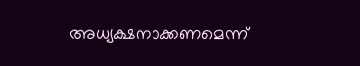അധ്യക്ഷനാക്കണമെന്ന്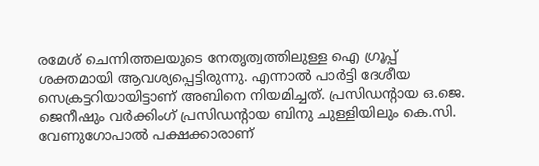രമേശ് ചെന്നിത്തലയുടെ നേതൃത്വത്തിലുള്ള ഐ ഗ്രൂപ്പ് ശക്തമായി ആവശ്യപ്പെട്ടിരുന്നു. എന്നാല്‍ പാര്‍ട്ടി ദേശീയ സെക്രട്ടറിയായിട്ടാണ് അബിനെ നിയമിച്ചത്. പ്രസിഡന്റായ ഒ.ജെ. ജെനീഷും വര്‍ക്കിംഗ് പ്രസിഡന്റായ ബിനു ചുള്ളിയിലും കെ.സി. വേണുഗോപാല്‍ പക്ഷക്കാരാണ്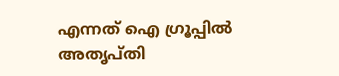എന്നത് ഐ ഗ്രൂപ്പില്‍ അതൃപ്തി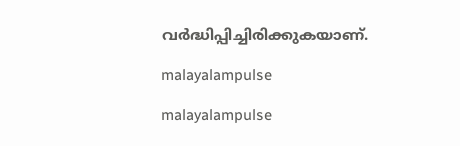വര്‍ദ്ധിപ്പിച്ചിരിക്കുകയാണ്.

malayalampulse

malayalampulse